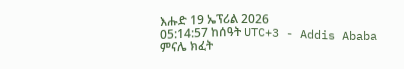እሑድ 19 ኤፕሪል 2026
05:14:57 ከሰዓት UTC+3 - Addis Ababa
ምናሌ ክፈት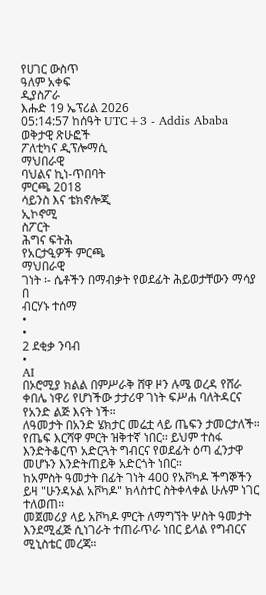የሀገር ውስጥ
ዓለም አቀፍ
ዲያስፖራ
እሑድ 19 ኤፕሪል 2026
05:14:57 ከሰዓት UTC+3 - Addis Ababa
ወቅታዊ ጽሁፎች
ፖለቲካና ዲፕሎማሲ
ማህበራዊ
ባህልና ኪነ-ጥበባት
ምርጫ 2018
ሳይንስ እና ቴክኖሎጂ
ኢኮኖሚ
ስፖርት
ሕግና ፍትሕ
የአርታዒዎች ምርጫ
ማህበራዊ
ገነት ፡- ሴቶችን በማብቃት የወደፊት ሕይወታቸውን ማሳያ
በ
ብርሃኑ ተሰማ
•
•
2 ደቂቃ ንባብ
•
AI
በኦሮሚያ ክልል በምሥራቅ ሸዋ ዞን ሉሜ ወረዳ የሸራ ቀበሌ ነዋሪ የሆነችው ታታሪዋ ገነት ፍሥሐ ባለትዳርና የአንድ ልጅ እናት ነች።
ለዓመታት በአንድ ሄክታር መሬቷ ላይ ጤፍን ታመርታለች። የጤፍ እርሻዋ ምርት ዝቅተኛ ነበር፡፡ ይህም ተስፋ እንድትቆርጥ አድርጓት ግብርና የወደፊት ዕጣ ፈንታዋ መሆኑን እንድትጠይቅ አድርጎት ነበር።
ከአምስት ዓመታት በፊት ገነት 400 የአቮካዶ ችግኞችን ይዛ "ሁንዳኦል አቮካዶ" ክላስተር ስትቀላቀል ሁሉም ነገር ተለወጠ።
መጀመሪያ ላይ አቮካዶ ምርት ለማግኘት ሦስት ዓመታት እንደሚፈጅ ሲነገራት ተጠራጥራ ነበር ይላል የግብርና ሚኒስቴር መረጃ።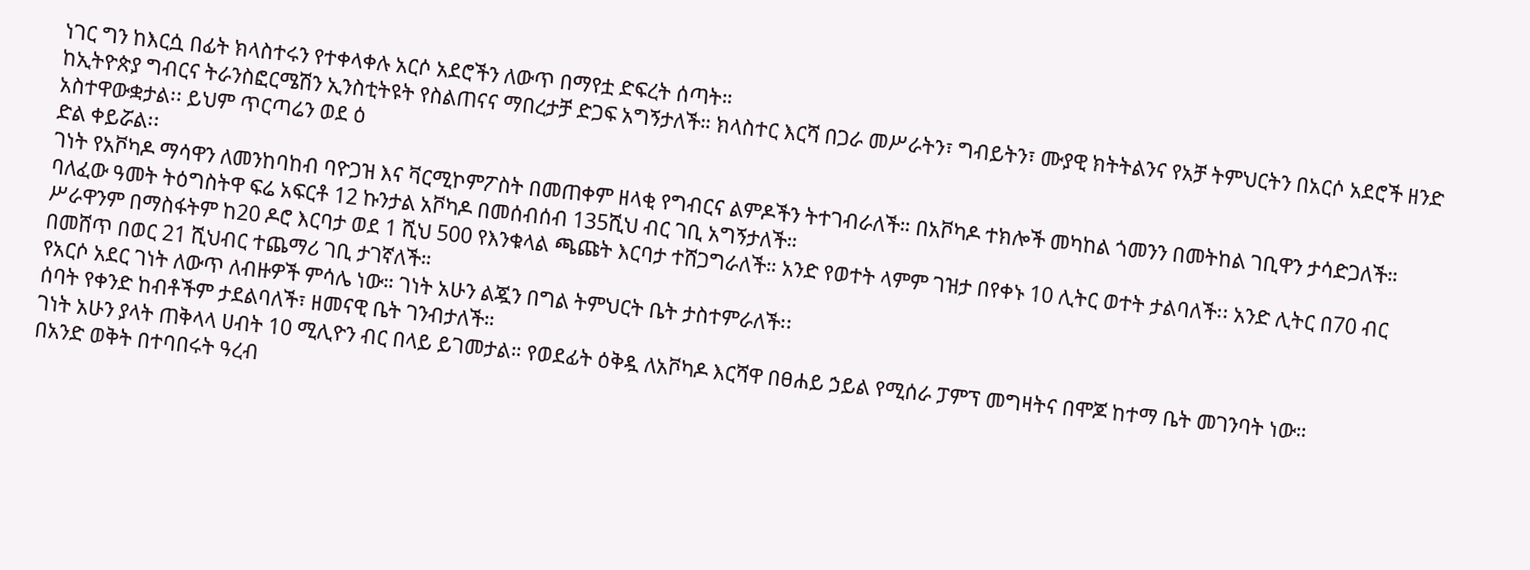ነገር ግን ከእርሷ በፊት ክላስተሩን የተቀላቀሉ አርሶ አደሮችን ለውጥ በማየቷ ድፍረት ሰጣት።
ከኢትዮጵያ ግብርና ትራንስፎርሜሽን ኢንስቲትዩት የስልጠናና ማበረታቻ ድጋፍ አግኝታለች። ክላስተር እርሻ በጋራ መሥራትን፣ ግብይትን፣ ሙያዊ ክትትልንና የአቻ ትምህርትን በአርሶ አደሮች ዘንድ አስተዋውቋታል፡፡ ይህም ጥርጣሬን ወደ ዕ
ድል ቀይሯል፡፡
ገነት የአቮካዶ ማሳዋን ለመንከባከብ ባዮጋዝ እና ቫርሚኮምፖስት በመጠቀም ዘላቂ የግብርና ልምዶችን ትተገብራለች። በአቮካዶ ተክሎች መካከል ጎመንን በመትከል ገቢዋን ታሳድጋለች።
ባለፈው ዓመት ትዕግስትዋ ፍሬ አፍርቶ 12 ኩንታል አቮካዶ በመሰብሰብ 135ሺህ ብር ገቢ አግኝታለች።
ሥራዋንም በማስፋትም ከ20 ዶሮ እርባታ ወደ 1 ሺህ 500 የእንቁላል ጫጩት እርባታ ተሸጋግራለች። አንድ የወተት ላምም ገዝታ በየቀኑ 10 ሊትር ወተት ታልባለች፡፡ አንድ ሊትር በ70 ብር በመሸጥ በወር 21 ሺህብር ተጨማሪ ገቢ ታገኛለች።
የአርሶ አደር ገነት ለውጥ ለብዙዎች ምሳሌ ነው። ገነት አሁን ልጇን በግል ትምህርት ቤት ታስተምራለች፡፡
ሰባት የቀንድ ከብቶችም ታደልባለች፣ ዘመናዊ ቤት ገንብታለች።
ገነት አሁን ያላት ጠቅላላ ሀብት 10 ሚሊዮን ብር በላይ ይገመታል። የወደፊት ዕቅዷ ለአቮካዶ እርሻዋ በፀሐይ ኃይል የሚሰራ ፓምፕ መግዛትና በሞጆ ከተማ ቤት መገንባት ነው።
በአንድ ወቅት በተባበሩት ዓረብ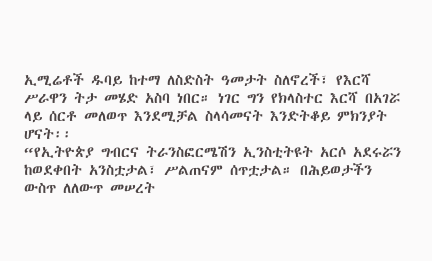ኢሚሬቶች ዱባይ ከተማ ለስድስት ዓመታት ስለኖረች፣ የእርሻ ሥራዋን ትታ መሄድ አስባ ነበር። ነገር ግን የክላስተር እርሻ በአገሯ ላይ ሰርቶ መለወጥ እንደሚቻል ስላሳመናት እንድትቆይ ምክንያት ሆናት፡፡
“የኢትዮጵያ ግብርና ትራንስፎርሜሽን ኢንስቲትዩት አርሶ አደሩሯን ከወደቀበት አንስቷታል፣ ሥልጠናም ሰጥቷታል። በሕይወታችን ውስጥ ለለውጥ መሠረት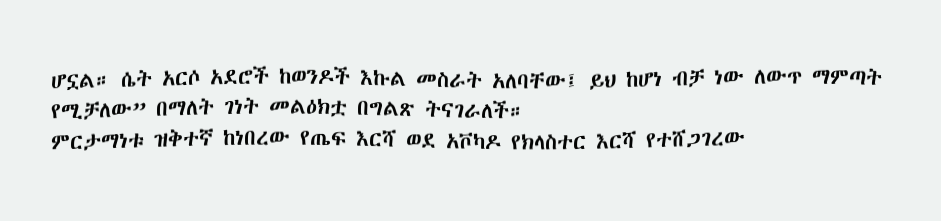ሆኗል። ሴት አርሶ አደሮች ከወንዶች እኩል መስራት አለባቸው፤ ይህ ከሆነ ብቻ ነው ለውጥ ማምጣት የሚቻለው” በማለት ገነት መልዕክቷ በግልጽ ትናገራለች።
ምርታማነቱ ዝቅተኛ ከነበረው የጤፍ እርሻ ወደ አቮካዶ የክላስተር እርሻ የተሸጋገረው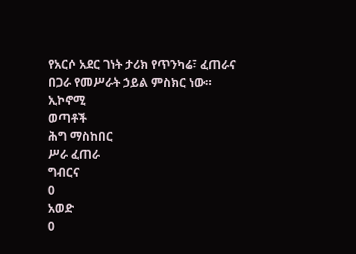የአርሶ አደር ገነት ታሪክ የጥንካሬ፣ ፈጠራና በጋራ የመሥራት ኃይል ምስክር ነው።
ኢኮኖሚ
ወጣቶች
ሕግ ማስከበር
ሥራ ፈጠራ
ግብርና
0
አወድ
0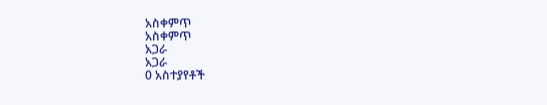አስቀምጥ
አስቀምጥ
አጋራ
አጋራ
0 አስተያየቶች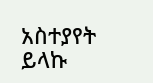አስተያየት ይላኩ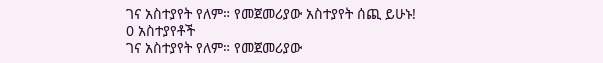ገና አስተያየት የለም። የመጀመሪያው አስተያየት ሰጪ ይሁኑ!
0 አስተያየቶች
ገና አስተያየት የለም። የመጀመሪያው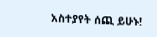አስተያየት ሰጪ ይሁኑ!